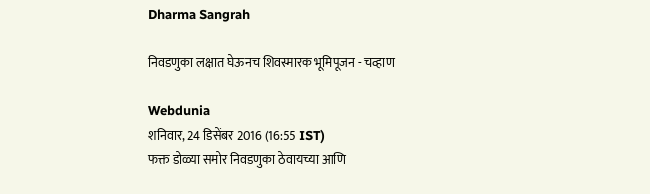Dharma Sangrah

निवडणुका लक्षात घेऊनच शिवस्मारक भूमिपूजन - चव्हाण

Webdunia
शनिवार, 24 डिसेंबर 2016 (16:55 IST)
फक्त डोळ्या समोर निवडणुका ठेवायच्या आणि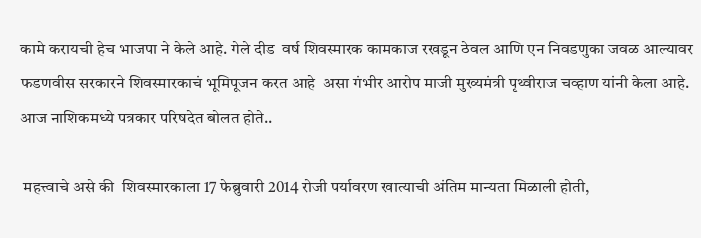कामे करायची हेच भाजपा ने केले आहे. गेले दीड  वर्ष शिवस्मारक कामकाज रखडून ठेवल आणि एन निवडणुका जवळ आल्यावर फडणवीस सरकारने शिवस्मारकाचं भूमिपूजन करत आहे  असा गंभीर आरोप माजी मुख्यमंत्री पृथ्वीराज चव्हाण यांनी केला आहे.  आज नाशिकमध्ये पत्रकार परिषदेत बोलत होते..

 महत्त्वाचे असे की  शिवस्मारकाला 17 फेब्रुवारी 2014 रोजी पर्यावरण खात्याची अंतिम मान्यता मिळाली होती,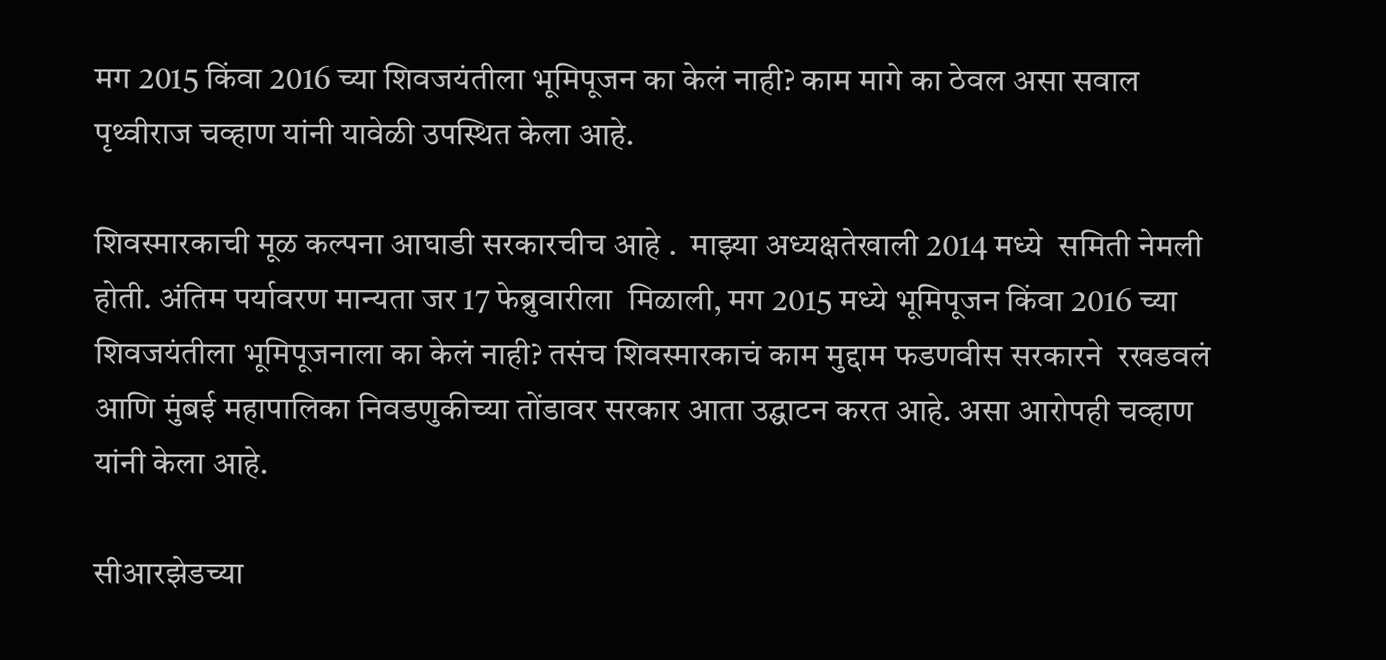मग 2015 किंवा 2016 च्या शिवजयंतीला भूमिपूजन का केलं नाही? काम मागे का ठेवल असा सवाल पृथ्वीराज चव्हाण यांनी यावेळी उपस्थित केला आहे.

शिवस्मारकाची मूळ कल्पना आघाडी सरकारचीच आहे .  माझ्या अध्यक्षतेखाली 2014 मध्ये  समिती नेमली होती. अंतिम पर्यावरण मान्यता जर 17 फेब्रुवारीला  मिळाली, मग 2015 मध्ये भूमिपूजन किंवा 2016 च्या शिवजयंतीला भूमिपूजनाला का केलं नाही? तसंच शिवस्मारकाचं काम मुद्दाम फडणवीस सरकारने  रखडवलं आणि मुंबई महापालिका निवडणुकीच्या तोंडावर सरकार आता उद्घाटन करत आहे. असा आरोपही चव्हाण यांनी केला आहे.

सीआरझेडच्या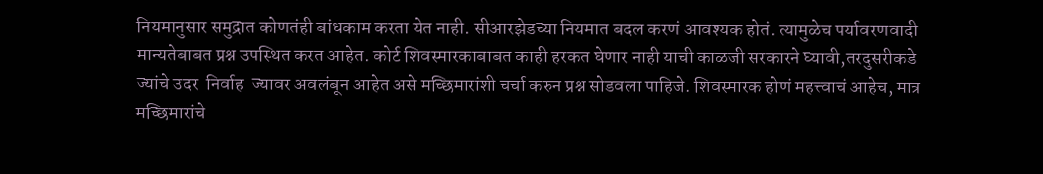नियमानुसार समुद्रात कोणतंही बांधकाम करता येत नाही. सीआरझेडच्या नियमात बदल करणं आवश्यक होतं. त्यामुळेच पर्यावरणवादी मान्यतेबाबत प्रश्न उपस्थित करत आहेत. कोर्ट शिवस्मारकाबाबत काही हरकत घेणार नाही याची काळजी सरकारने घ्यावी,तरदुसरीकडे  ज्यांचे उदर  निर्वाह  ज्यावर अवलंबून आहेत असे मच्छिमारांशी चर्चा करुन प्रश्न सोडवला पाहिजे. शिवस्मारक होणं महत्त्वाचं आहेच, मात्र मच्छिमारांचे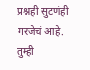प्रश्नही सुटणंही गरजेचं आहे. तुम्ही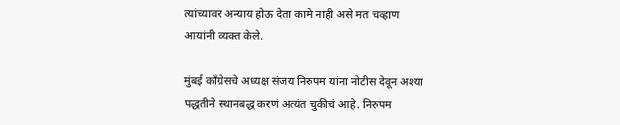त्यांच्यावर अन्याय होऊ देता कामे नाही असे मत चव्हाण आयांनी व्यक्त केले.

मुंबई काँग्रेसचे अध्यक्ष संजय निरुपम यांना नोटीस देवून अश्या पद्धतीने स्थानबद्ध करणं अत्यंत चुकीचं आहे. निरुपम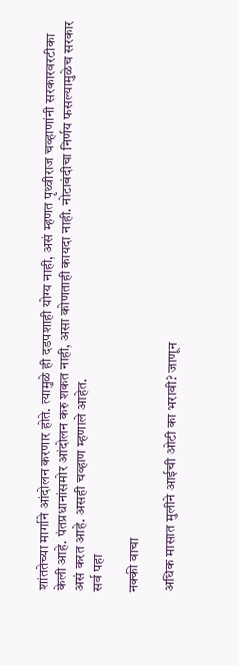शांततेच्या मार्गाने आंदोलन करणार होते. त्यामुळे ही दडपशाही योग्य नाही, असं म्हणत पृथ्वीराज चव्हाणांनी सरकारवरटीका केली आहे. पंतप्रधानांसमोर आंदोलन करु शकत नाही, असा कोणताही कायदा नाही. नोटाबंदीचा निर्णय फसल्यामुळेच सरकार असं करत आहे. असही चव्हाण म्हणाले आहेत.
सर्व पहा

नक्की वाचा

अधिक मासात मुलीने आईची ओटी का भरावी? जाणून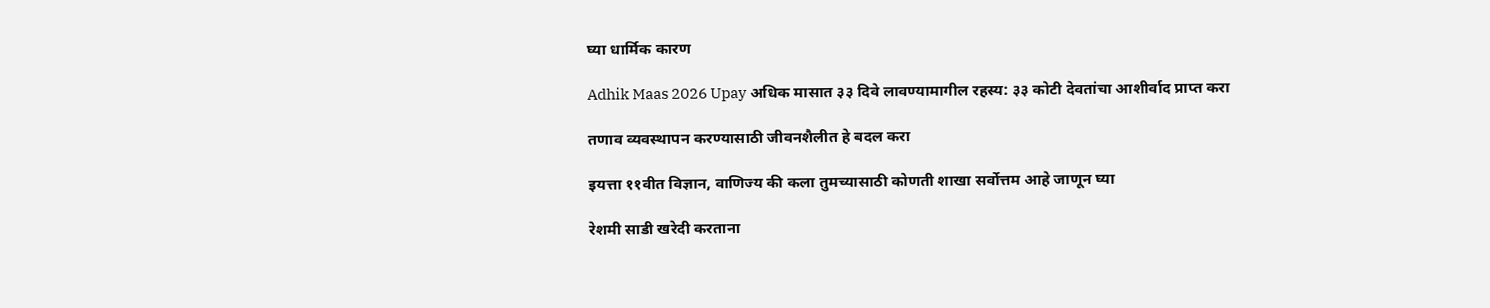घ्या धार्मिक कारण

Adhik Maas 2026 Upay अधिक मासात ३३ दिवे लावण्यामागील रहस्य: ३३ कोटी देवतांचा आशीर्वाद प्राप्त करा

तणाव व्यवस्थापन करण्यासाठी जीवनशैलीत हे बदल करा

इयत्ता ११वीत विज्ञान, वाणिज्य की कला तुमच्यासाठी कोणती शाखा सर्वोत्तम आहे जाणून घ्या

रेशमी साडी खरेदी करताना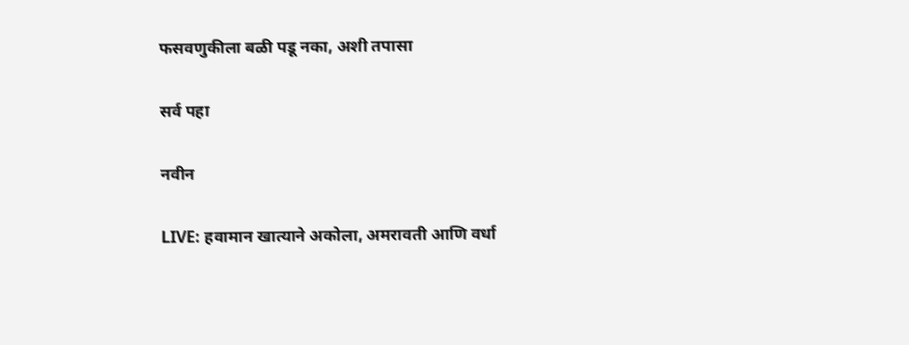फसवणुकीला बळी पडू नका, अशी तपासा

सर्व पहा

नवीन

LIVE: हवामान खात्याने अकोला, अमरावती आणि वर्धा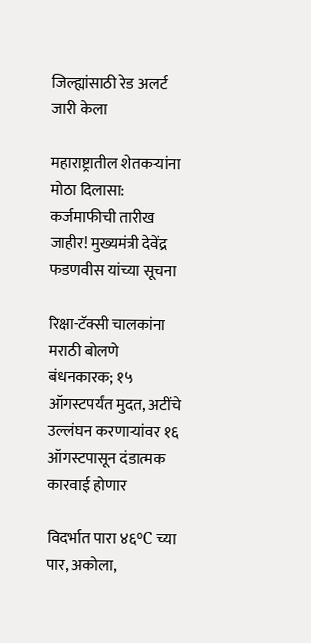जिल्ह्यांसाठी रेड अलर्ट जारी केला

महाराष्ट्रातील शेतकऱ्यांना मोठा दिलासा: कर्जमाफीची तारीख जाहीर! मुख्यमंत्री देवेंद्र फडणवीस यांच्या सूचना

रिक्षा-टॅक्सी चालकांना मराठी बोलणे बंधनकारक; १५ ऑगस्टपर्यंत मुदत, अटींचे उल्लंघन करणाऱ्यांवर १६ ऑगस्टपासून दंडात्मक कारवाई होणार

विदर्भात पारा ४६°C च्या पार, अकोला,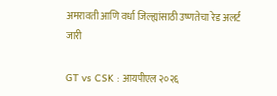अमरावती आणि वर्धा जिल्ह्यांसाठी उष्णतेचा रेड अलर्ट जारी

GT vs CSK : आयपीएल २०२६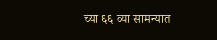च्या ६६ व्या सामन्यात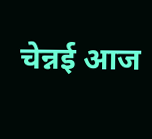चेन्नई आज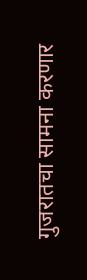गुजरातचा सामना करणार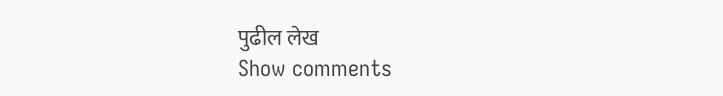पुढील लेख
Show comments